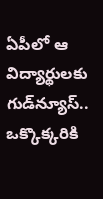ఏపీలో ఆ విద్యార్థులకు గుడ్‌న్యూస్.. ఒక్కొక్కరికి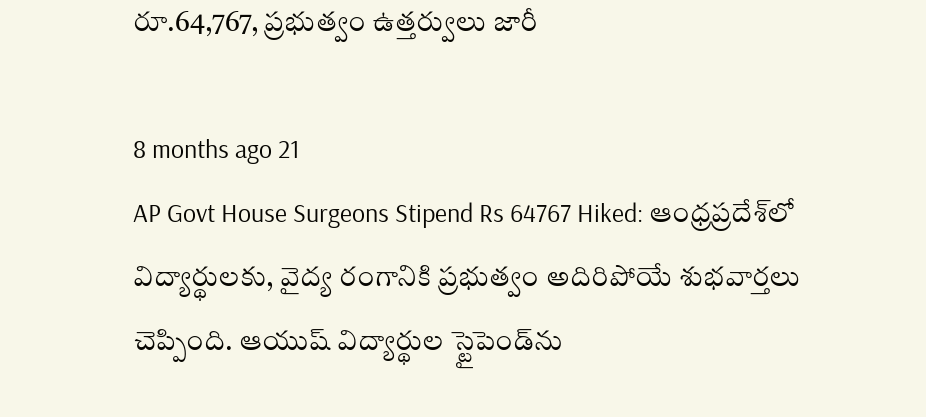రూ.64,767, ప్రభుత్వం ఉత్తర్వులు జారీ

8 months ago 21
AP Govt House Surgeons Stipend Rs 64767 Hiked: ఆంధ్రప్రదేశ్‌లో విద్యార్థులకు, వైద్య రంగానికి ప్రభుత్వం అదిరిపోయే శుభవార్తలు చెప్పింది. ఆయుష్ విద్యార్థుల స్టైపెండ్‌ను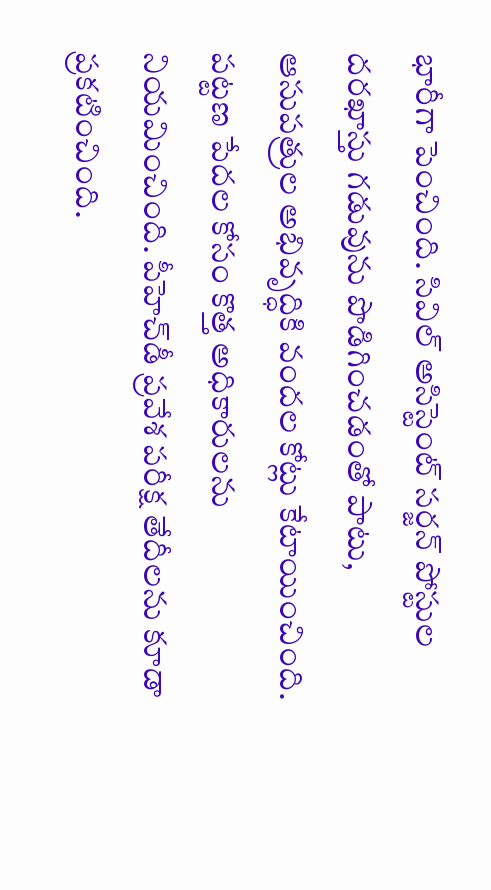భారీగా పెంచింది. సివిల్ అసిస్టెంట్ సర్జన్ పోస్టుల దరఖాస్తు గడువును పొడిగించడంతో పాటు, ఆసుపత్రుల అభివృద్ధికి వందల కోట్లు కేటాయించింది. పట్టణ పేదల కోసం కొత్త అధికారులను నియమించింది. పీహెచ్‌డీ ప్రవేశ పరీక్ష తేదీలను కూడా ప్రకటించింది.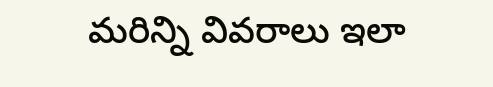మరిన్ని వివరాలు ఇలా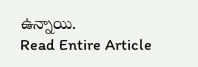ఉన్నాయి.
Read Entire Article